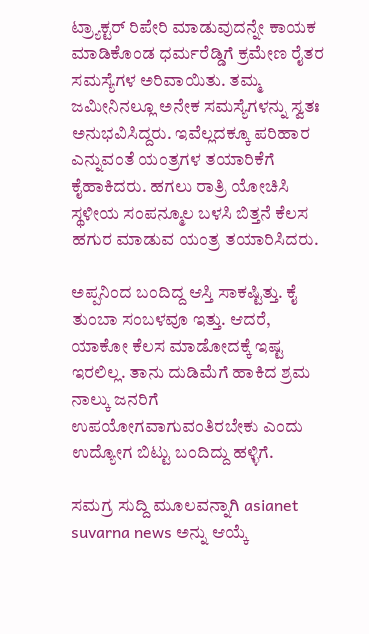ಟ್ರ್ಯಾಕ್ಟರ್ ರಿಪೇರಿ ಮಾಡುವುದನ್ನೇ ಕಾಯಕ ಮಾಡಿಕೊಂಡ ಧರ್ಮರೆಡ್ಡಿಗೆ ಕ್ರಮೇಣ ರೈತರ ಸಮಸ್ಯೆಗಳ ಅರಿವಾಯಿತು. ತಮ್ಮ ಜಮೀನಿನಲ್ಲೂ ಅನೇಕ ಸಮಸ್ಯೆಗಳನ್ನು ಸ್ವತಃ ಅನುಭವಿಸಿದ್ದರು. ಇವೆಲ್ಲದಕ್ಕೂ ಪರಿಹಾರ ಎನ್ನುವಂತೆ ಯಂತ್ರಗಳ ತಯಾರಿಕೆಗೆ ಕೈಹಾಕಿದರು. ಹಗಲು ರಾತ್ರಿ ಯೋಚಿಸಿ ಸ್ಥಳೀಯ ಸಂಪನ್ಮೂಲ ಬಳಸಿ ಬಿತ್ತನೆ ಕೆಲಸ ಹಗುರ ಮಾಡುವ ಯಂತ್ರ ತಯಾರಿಸಿದರು.

ಅಪ್ಪನಿಂದ ಬಂದಿದ್ದ ಆಸ್ತಿ ಸಾಕಷ್ಟಿತ್ತು. ಕೈ ತುಂಬಾ ಸಂಬಳವೂ ಇತ್ತು. ಆದರೆ, ಯಾಕೋ ಕೆಲಸ ಮಾಡೋದಕ್ಕೆ ಇಷ್ಟ ಇರಲಿಲ್ಲ. ತಾನು ದುಡಿಮೆಗೆ ಹಾಕಿದ ಶ್ರಮ ನಾಲ್ಕು ಜನರಿಗೆ ಉಪಯೋಗವಾಗುವಂತಿರಬೇಕು ಎಂದು ಉದ್ಯೋಗ ಬಿಟ್ಟು ಬಂದಿದ್ದು ಹಳ್ಳಿಗೆ.

ಸಮಗ್ರ ಸುದ್ದಿ ಮೂಲವನ್ನಾಗಿ asianet suvarna news ಅನ್ನು ಆಯ್ಕೆ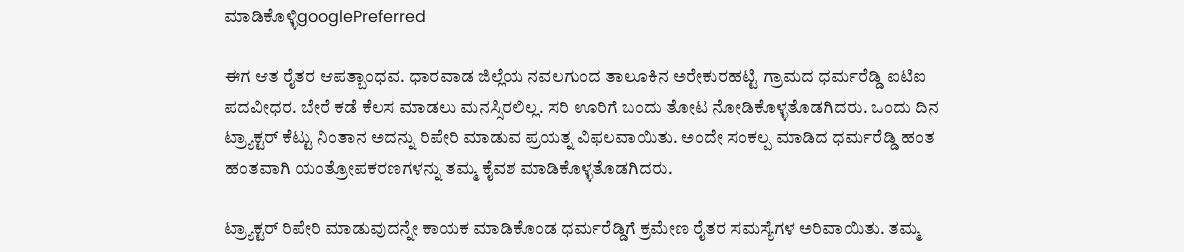ಮಾಡಿಕೊಳ್ಳಿgooglePreferred

ಈಗ ಆತ ರೈತರ ಆಪತ್ಬಾಂಧವ. ಧಾರವಾಡ ಜಿಲ್ಲೆಯ ನವಲಗುಂದ ತಾಲೂಕಿನ ಅರೇಕುರಹಟ್ಟಿ ಗ್ರಾಮದ ಧರ್ಮರೆಡ್ಡಿ ಐಟಿಐ ಪದವೀಧರ. ಬೇರೆ ಕಡೆ ಕೆಲಸ ಮಾಡಲು ಮನಸ್ಸಿರಲಿಲ್ಲ. ಸರಿ ಊರಿಗೆ ಬಂದು ತೋಟ ನೋಡಿಕೊಳ್ಳತೊಡಗಿದರು. ಒಂದು ದಿನ ಟ್ರ್ಯಾಕ್ಟರ್ ಕೆಟ್ಟು ನಿಂತಾನ ಅದನ್ನು ರಿಪೇರಿ ಮಾಡುವ ಪ್ರಯತ್ನ ವಿಫಲವಾಯಿತು. ಅಂದೇ ಸಂಕಲ್ಪ ಮಾಡಿದ ಧರ್ಮರೆಡ್ಡಿ ಹಂತ ಹಂತವಾಗಿ ಯಂತ್ರೋಪಕರಣಗಳನ್ನು ತಮ್ಮ ಕೈವಶ ಮಾಡಿಕೊಳ್ಳತೊಡಗಿದರು.

ಟ್ರ್ಯಾಕ್ಟರ್ ರಿಪೇರಿ ಮಾಡುವುದನ್ನೇ ಕಾಯಕ ಮಾಡಿಕೊಂಡ ಧರ್ಮರೆಡ್ಡಿಗೆ ಕ್ರಮೇಣ ರೈತರ ಸಮಸ್ಯೆಗಳ ಅರಿವಾಯಿತು. ತಮ್ಮ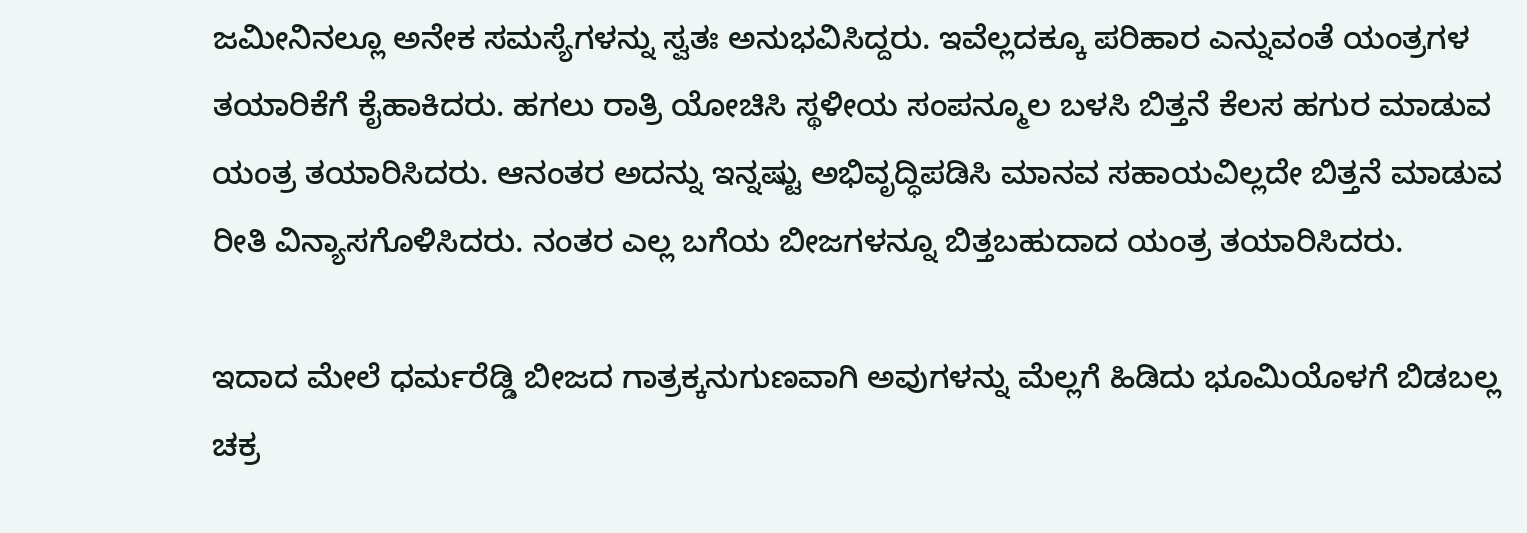ಜಮೀನಿನಲ್ಲೂ ಅನೇಕ ಸಮಸ್ಯೆಗಳನ್ನು ಸ್ವತಃ ಅನುಭವಿಸಿದ್ದರು. ಇವೆಲ್ಲದಕ್ಕೂ ಪರಿಹಾರ ಎನ್ನುವಂತೆ ಯಂತ್ರಗಳ ತಯಾರಿಕೆಗೆ ಕೈಹಾಕಿದರು. ಹಗಲು ರಾತ್ರಿ ಯೋಚಿಸಿ ಸ್ಥಳೀಯ ಸಂಪನ್ಮೂಲ ಬಳಸಿ ಬಿತ್ತನೆ ಕೆಲಸ ಹಗುರ ಮಾಡುವ ಯಂತ್ರ ತಯಾರಿಸಿದರು. ಆನಂತರ ಅದನ್ನು ಇನ್ನಷ್ಟು ಅಭಿವೃದ್ಧಿಪಡಿಸಿ ಮಾನವ ಸಹಾಯವಿಲ್ಲದೇ ಬಿತ್ತನೆ ಮಾಡುವ ರೀತಿ ವಿನ್ಯಾಸಗೊಳಿಸಿದರು. ನಂತರ ಎಲ್ಲ ಬಗೆಯ ಬೀಜಗಳನ್ನೂ ಬಿತ್ತಬಹುದಾದ ಯಂತ್ರ ತಯಾರಿಸಿದರು.

ಇದಾದ ಮೇಲೆ ಧರ್ಮರೆಡ್ಡಿ ಬೀಜದ ಗಾತ್ರಕ್ಕನುಗುಣವಾಗಿ ಅವುಗಳನ್ನು ಮೆಲ್ಲಗೆ ಹಿಡಿದು ಭೂಮಿಯೊಳಗೆ ಬಿಡಬಲ್ಲ ಚಕ್ರ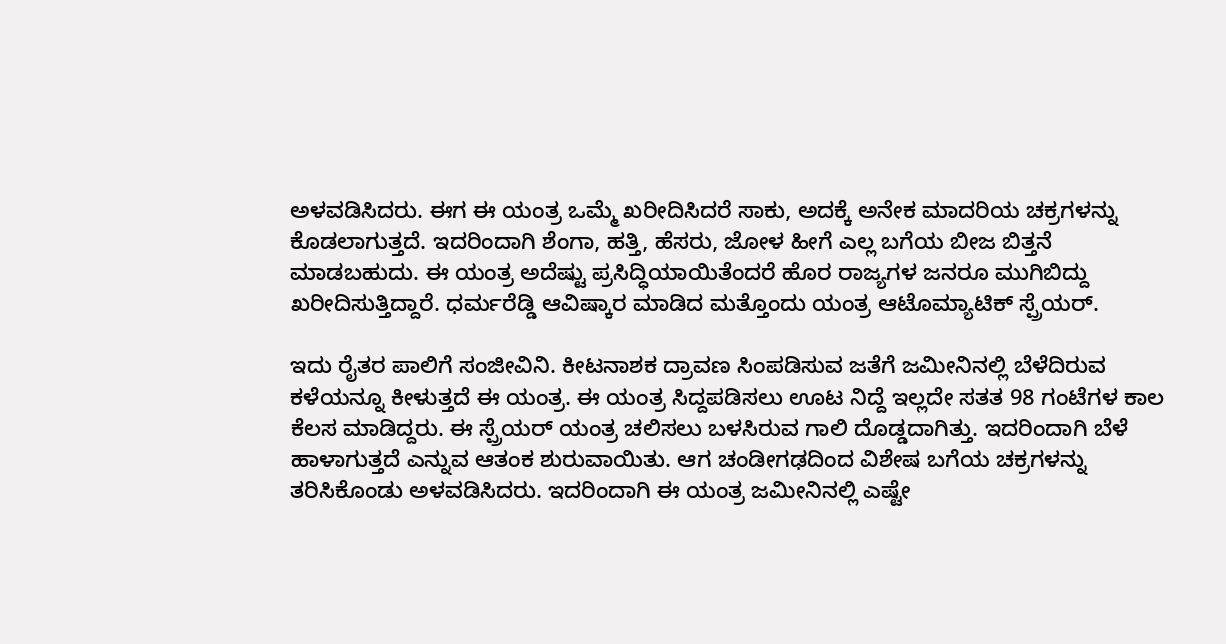ಅಳವಡಿಸಿದರು. ಈಗ ಈ ಯಂತ್ರ ಒಮ್ಮೆ ಖರೀದಿಸಿದರೆ ಸಾಕು, ಅದಕ್ಕೆ ಅನೇಕ ಮಾದರಿಯ ಚಕ್ರಗಳನ್ನು ಕೊಡಲಾಗುತ್ತದೆ. ಇದರಿಂದಾಗಿ ಶೆಂಗಾ, ಹತ್ತಿ, ಹೆಸರು, ಜೋಳ ಹೀಗೆ ಎಲ್ಲ ಬಗೆಯ ಬೀಜ ಬಿತ್ತನೆ ಮಾಡಬಹುದು. ಈ ಯಂತ್ರ ಅದೆಷ್ಟು ಪ್ರಸಿದ್ಧಿಯಾಯಿತೆಂದರೆ ಹೊರ ರಾಜ್ಯಗಳ ಜನರೂ ಮುಗಿಬಿದ್ದು ಖರೀದಿಸುತ್ತಿದ್ದಾರೆ. ಧರ್ಮರೆಡ್ಡಿ ಆವಿಷ್ಕಾರ ಮಾಡಿದ ಮತ್ತೊಂದು ಯಂತ್ರ ಆಟೊಮ್ಯಾಟಿಕ್ ಸ್ಪ್ರೆಯರ್.

ಇದು ರೈತರ ಪಾಲಿಗೆ ಸಂಜೀವಿನಿ. ಕೀಟನಾಶಕ ದ್ರಾವಣ ಸಿಂಪಡಿಸುವ ಜತೆಗೆ ಜಮೀನಿನಲ್ಲಿ ಬೆಳೆದಿರುವ ಕಳೆಯನ್ನೂ ಕೀಳುತ್ತದೆ ಈ ಯಂತ್ರ. ಈ ಯಂತ್ರ ಸಿದ್ದಪಡಿಸಲು ಊಟ ನಿದ್ದೆ ಇಲ್ಲದೇ ಸತತ 98 ಗಂಟೆಗಳ ಕಾಲ ಕೆಲಸ ಮಾಡಿದ್ದರು. ಈ ಸ್ಪ್ರೆಯರ್ ಯಂತ್ರ ಚಲಿಸಲು ಬಳಸಿರುವ ಗಾಲಿ ದೊಡ್ಡದಾಗಿತ್ತು. ಇದರಿಂದಾಗಿ ಬೆಳೆ ಹಾಳಾಗುತ್ತದೆ ಎನ್ನುವ ಆತಂಕ ಶುರುವಾಯಿತು. ಆಗ ಚಂಡೀಗಢದಿಂದ ವಿಶೇಷ ಬಗೆಯ ಚಕ್ರಗಳನ್ನು ತರಿಸಿಕೊಂಡು ಅಳವಡಿಸಿದರು. ಇದರಿಂದಾಗಿ ಈ ಯಂತ್ರ ಜಮೀನಿನಲ್ಲಿ ಎಷ್ಟೇ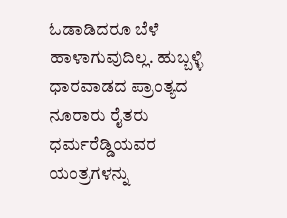ಓಡಾಡಿದರೂ ಬೆಳೆ ಹಾಳಾಗುವುದಿಲ್ಲ. ಹುಬ್ಬಳ್ಳಿ ಧಾರವಾಡದ ಪ್ರಾಂತ್ಯದ ನೂರಾರು ರೈತರು ಧರ್ಮರೆಡ್ಡಿಯವರ ಯಂತ್ರಗಳನ್ನು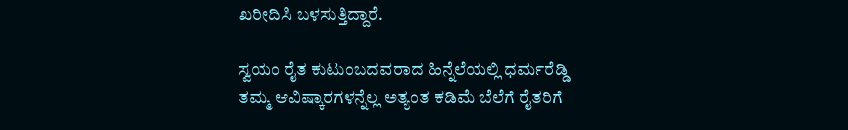ಖರೀದಿಸಿ ಬಳಸುತ್ತಿದ್ದಾರೆ.

ಸ್ವಯಂ ರೈತ ಕುಟುಂಬದವರಾದ ಹಿನ್ನೆಲೆಯಲ್ಲಿ ಧರ್ಮರೆಡ್ಡಿ ತಮ್ಮ ಆವಿಷ್ಕಾರಗಳನ್ನೆಲ್ಲ ಅತ್ಯಂತ ಕಡಿಮೆ ಬೆಲೆಗೆ ರೈತರಿಗೆ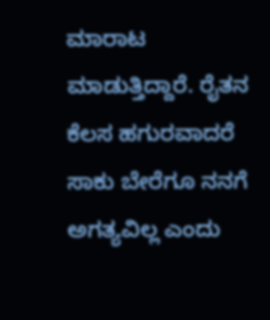ಮಾರಾಟ ಮಾಡುತ್ತಿದ್ದಾರೆ. ರೈತನ ಕೆಲಸ ಹಗುರವಾದರೆ ಸಾಕು ಬೇರೆಗೂ ನನಗೆ ಅಗತ್ಯವಿಲ್ಲ ಎಂದು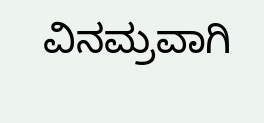ವಿನಮ್ರವಾಗಿ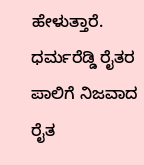ಹೇಳುತ್ತಾರೆ. ಧರ್ಮರೆಡ್ಡಿ ರೈತರ ಪಾಲಿಗೆ ನಿಜವಾದ ರೈತ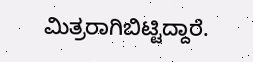ಮಿತ್ರರಾಗಿಬಿಟ್ಟಿದ್ದಾರೆ.